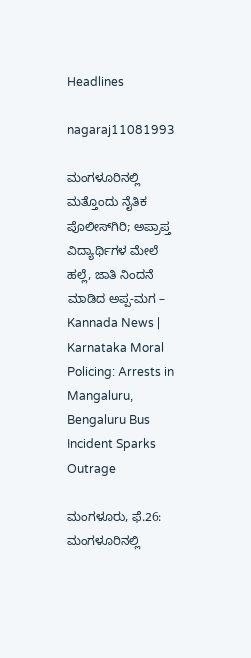Headlines

nagaraj11081993

ಮಂಗಳೂರಿನಲ್ಲಿ ಮತ್ತೊಂದು ನೈತಿಕ ಪೊಲೀಸ್‌ಗಿರಿ; ಅಪ್ರಾಪ್ತ ವಿದ್ಯಾರ್ಥಿಗಳ ಮೇಲೆ ಹಲ್ಲೆ, ಜಾತಿ ನಿಂದನೆ ಮಾಡಿದ ಅಪ್ಪ-ಮಗ – Kannada News | Karnataka Moral Policing: Arrests in Mangaluru, Bengaluru Bus Incident Sparks Outrage

ಮಂಗಳೂರು, ಫೆ.26: ಮಂಗಳೂರಿನಲ್ಲಿ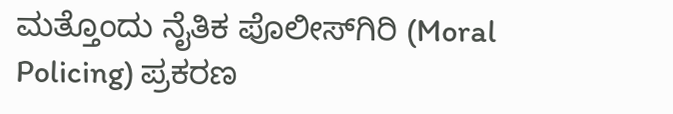ಮತ್ತೊಂದು ನೈತಿಕ ಪೊಲೀಸ್‌ಗಿರಿ (Moral Policing) ಪ್ರಕರಣ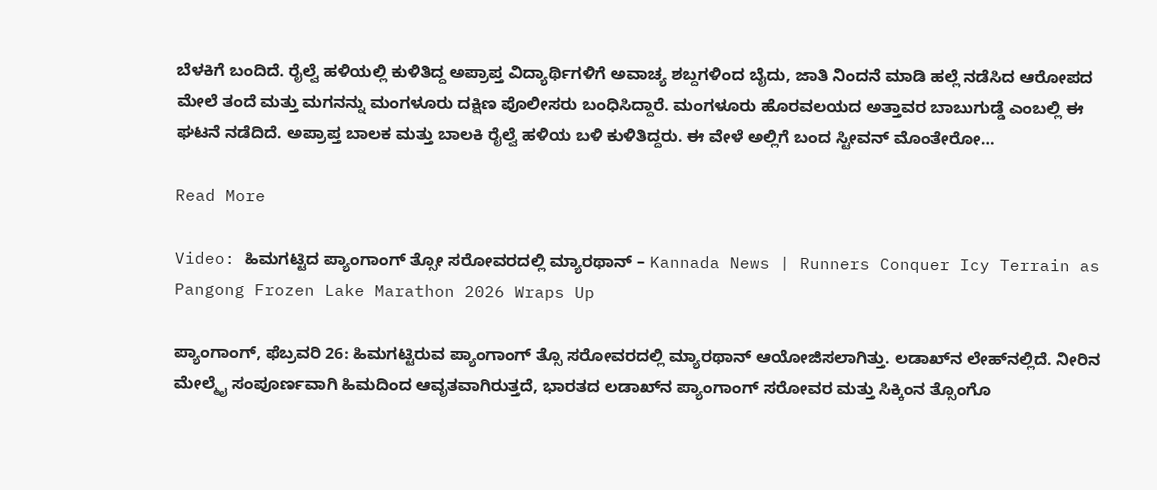ಬೆಳಕಿಗೆ ಬಂದಿದೆ. ರೈಲ್ವೆ ಹಳಿಯಲ್ಲಿ ಕುಳಿತಿದ್ದ ಅಪ್ರಾಪ್ತ ವಿದ್ಯಾರ್ಥಿಗಳಿಗೆ ಅವಾಚ್ಯ ಶಬ್ದಗಳಿಂದ ಬೈದು, ಜಾತಿ ನಿಂದನೆ ಮಾಡಿ ಹಲ್ಲೆ ನಡೆಸಿದ ಆರೋಪದ ಮೇಲೆ ತಂದೆ ಮತ್ತು ಮಗನನ್ನು ಮಂಗಳೂರು ದಕ್ಷಿಣ ಪೊಲೀಸರು ಬಂಧಿಸಿದ್ದಾರೆ. ಮಂಗಳೂರು ಹೊರವಲಯದ ಅತ್ತಾವರ ಬಾಬುಗುಡ್ಡೆ ಎಂಬಲ್ಲಿ ಈ ಘಟನೆ ನಡೆದಿದೆ. ಅಪ್ರಾಪ್ತ ಬಾಲಕ ಮತ್ತು ಬಾಲಕಿ ರೈಲ್ವೆ ಹಳಿಯ ಬಳಿ ಕುಳಿತಿದ್ದರು. ಈ ವೇಳೆ ಅಲ್ಲಿಗೆ ಬಂದ ಸ್ಟೀವನ್ ಮೊಂತೇರೋ…

Read More

Video: ಹಿಮಗಟ್ಟಿದ ಪ್ಯಾಂಗಾಂಗ್ ತ್ಸೋ ಸರೋವರದಲ್ಲಿ ಮ್ಯಾರಥಾನ್ – Kannada News | Runners Conquer Icy Terrain as Pangong Frozen Lake Marathon 2026 Wraps Up

ಪ್ಯಾಂಗಾಂಗ್, ಫೆಬ್ರವರಿ 26: ಹಿಮಗಟ್ಟಿರುವ ಪ್ಯಾಂಗಾಂಗ್ ತ್ಸೊ ಸರೋವರದಲ್ಲಿ ಮ್ಯಾರಥಾನ್ ಆಯೋಜಿಸಲಾಗಿತ್ತು. ಲಡಾಖ್‌ನ ಲೇಹ್‌ನಲ್ಲಿದೆ. ನೀರಿನ ಮೇಲ್ಮೈ ಸಂಪೂರ್ಣವಾಗಿ ಹಿಮದಿಂದ ಆವೃತವಾಗಿರುತ್ತದೆ, ಭಾರತದ ಲಡಾಖ್‌ನ ಪ್ಯಾಂಗಾಂಗ್ ಸರೋವರ ಮತ್ತು ಸಿಕ್ಕಿಂನ ತ್ಸೊಂಗೊ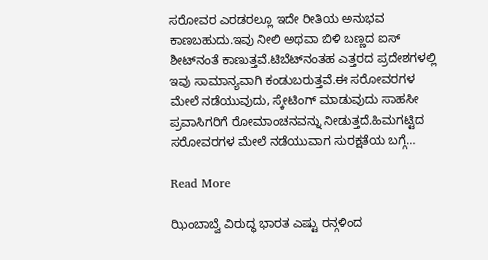ಸರೋವರ ಎರಡರಲ್ಲೂ ಇದೇ ರೀತಿಯ ಅನುಭವ ಕಾಣಬಹುದು.ಇವು ನೀಲಿ ಅಥವಾ ಬಿಳಿ ಬಣ್ಣದ ಐಸ್ ಶೀಟ್‌ನಂತೆ ಕಾಣುತ್ತವೆ.ಟಿಬೆಟ್‌ನಂತಹ ಎತ್ತರದ ಪ್ರದೇಶಗಳಲ್ಲಿ ಇವು ಸಾಮಾನ್ಯವಾಗಿ ಕಂಡುಬರುತ್ತವೆ.ಈ ಸರೋವರಗಳ ಮೇಲೆ ನಡೆಯುವುದು, ಸ್ಕೇಟಿಂಗ್ ಮಾಡುವುದು ಸಾಹಸೀ ಪ್ರವಾಸಿಗರಿಗೆ ರೋಮಾಂಚನವನ್ನು ನೀಡುತ್ತದೆ.ಹಿಮಗಟ್ಟಿದ ಸರೋವರಗಳ ಮೇಲೆ ನಡೆಯುವಾಗ ಸುರಕ್ಷತೆಯ ಬಗ್ಗೆ…

Read More

ಝಿಂಬಾಬ್ವೆ ವಿರುದ್ಧ ಭಾರತ ಎಷ್ಟು ರನ್ಗಳಿಂದ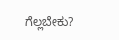ಗೆಲ್ಲಬೇಕು?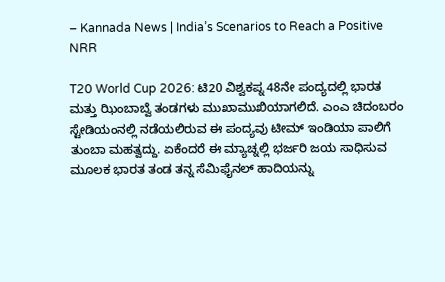– Kannada News | India’s Scenarios to Reach a Positive NRR

T20 World Cup 2026: ಟಿ20 ವಿಶ್ವಕಪ್ನ 48ನೇ ಪಂದ್ಯದಲ್ಲಿ ಭಾರತ ಮತ್ತು ಝಿಂಬಾಬ್ವೆ ತಂಡಗಳು ಮುಖಾಮುಖಿಯಾಗಲಿದೆ. ಎಂಎ ಚಿದಂಬರಂ ಸ್ಟೇಡಿಯಂನಲ್ಲಿ ನಡೆಯಲಿರುವ ಈ ಪಂದ್ಯವು ಟೀಮ್ ಇಂಡಿಯಾ ಪಾಲಿಗೆ ತುಂಬಾ ಮಹತ್ವದ್ದು. ಏಕೆಂದರೆ ಈ ಮ್ಯಾಚ್ನಲ್ಲಿ ಭರ್ಜರಿ ಜಯ ಸಾಧಿಸುವ ಮೂಲಕ ಭಾರತ ತಂಡ ತನ್ನ ಸೆಮಿಫೈನಲ್ ಹಾದಿಯನ್ನು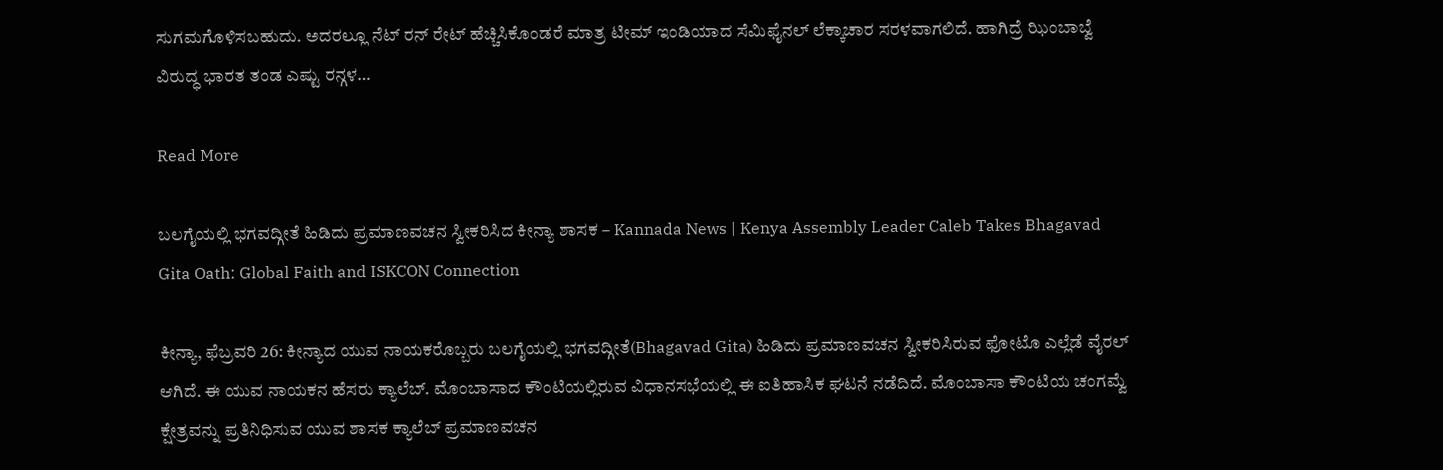ಸುಗಮಗೊಳಿಸಬಹುದು. ಅದರಲ್ಲೂ ನೆಟ್ ರನ್ ರೇಟ್ ಹೆಚ್ಚಿಸಿಕೊಂಡರೆ ಮಾತ್ರ ಟೀಮ್ ಇಂಡಿಯಾದ ಸೆಮಿಫೈನಲ್ ಲೆಕ್ಕಾಚಾರ ಸರಳವಾಗಲಿದೆ. ಹಾಗಿದ್ರೆ ಝಿಂಬಾಬ್ವೆ ವಿರುದ್ಧ ಭಾರತ ತಂಡ ಎಷ್ಟು ರನ್ಗಳ…

Read More

ಬಲಗೈಯಲ್ಲಿ ಭಗವದ್ಗೀತೆ ಹಿಡಿದು ಪ್ರಮಾಣವಚನ ಸ್ವೀಕರಿಸಿದ ಕೀನ್ಯಾ ಶಾಸಕ – Kannada News | Kenya Assembly Leader Caleb Takes Bhagavad Gita Oath: Global Faith and ISKCON Connection

ಕೀನ್ಯಾ, ಫೆಬ್ರವರಿ 26: ಕೀನ್ಯಾದ ಯುವ ನಾಯಕರೊಬ್ಬರು ಬಲಗೈಯಲ್ಲಿ ಭಗವದ್ಗೀತೆ(Bhagavad Gita) ಹಿಡಿದು ಪ್ರಮಾಣವಚನ ಸ್ವೀಕರಿಸಿರುವ ಫೋಟೊ ಎಲ್ಲೆಡೆ ವೈರಲ್ ಆಗಿದೆ. ಈ ಯುವ ನಾಯಕನ ಹೆಸರು ಕ್ಯಾಲೆಬ್. ಮೊಂಬಾಸಾದ ಕೌಂಟಿಯಲ್ಲಿರುವ ವಿಧಾನಸಭೆಯಲ್ಲಿ ಈ ಐತಿಹಾಸಿಕ ಘಟನೆ ನಡೆದಿದೆ. ಮೊಂಬಾಸಾ ಕೌಂಟಿಯ ಚಂಗಮ್ವೆ ಕ್ಷೇತ್ರವನ್ನು ಪ್ರತಿನಿಧಿಸುವ ಯುವ ಶಾಸಕ ಕ್ಯಾಲೆಬ್ ಪ್ರಮಾಣವಚನ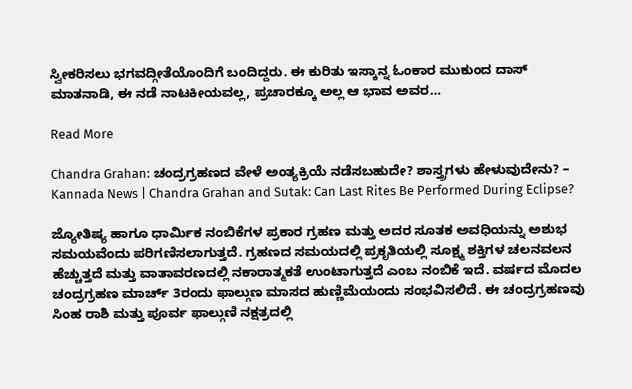ಸ್ವೀಕರಿಸಲು ಭಗವದ್ಗೀತೆಯೊಂದಿಗೆ ಬಂದಿದ್ದರು. ಈ ಕುರಿತು ಇಸ್ಕಾನ್ನ ಓಂಕಾರ ಮುಕುಂದ ದಾಸ್ ಮಾತನಾಡಿ, ಈ ನಡೆ ನಾಟಕೀಯವಲ್ಲ, ಪ್ರಚಾರಕ್ಕೂ ಅಲ್ಲ ಆ ಭಾವ ಅವರ…

Read More

Chandra Grahan: ಚಂದ್ರಗ್ರಹಣದ ವೇಳೆ ಅಂತ್ಯಕ್ರಿಯೆ ನಡೆಸಬಹುದೇ? ಶಾಸ್ತ್ರಗಳು ಹೇಳುವುದೇನು? – Kannada News | Chandra Grahan and Sutak: Can Last Rites Be Performed During Eclipse?

ಜ್ಯೋತಿಷ್ಯ ಹಾಗೂ ಧಾರ್ಮಿಕ ನಂಬಿಕೆಗಳ ಪ್ರಕಾರ ಗ್ರಹಣ ಮತ್ತು ಅದರ ಸೂತಕ ಅವಧಿಯನ್ನು ಅಶುಭ ಸಮಯವೆಂದು ಪರಿಗಣಿಸಲಾಗುತ್ತದೆ. ಗ್ರಹಣದ ಸಮಯದಲ್ಲಿ ಪ್ರಕೃತಿಯಲ್ಲಿ ಸೂಕ್ಷ್ಮ ಶಕ್ತಿಗಳ ಚಲನವಲನ ಹೆಚ್ಚುತ್ತದೆ ಮತ್ತು ವಾತಾವರಣದಲ್ಲಿ ನಕಾರಾತ್ಮಕತೆ ಉಂಟಾಗುತ್ತದೆ ಎಂಬ ನಂಬಿಕೆ ಇದೆ. ವರ್ಷದ ಮೊದಲ ಚಂದ್ರಗ್ರಹಣ ಮಾರ್ಚ್ 3ರಂದು ಫಾಲ್ಗುಣ ಮಾಸದ ಹುಣ್ಣಿಮೆಯಂದು ಸಂಭವಿಸಲಿದೆ. ಈ ಚಂದ್ರಗ್ರಹಣವು ಸಿಂಹ ರಾಶಿ ಮತ್ತು ಪೂರ್ವ ಫಾಲ್ಗುಣಿ ನಕ್ಷತ್ರದಲ್ಲಿ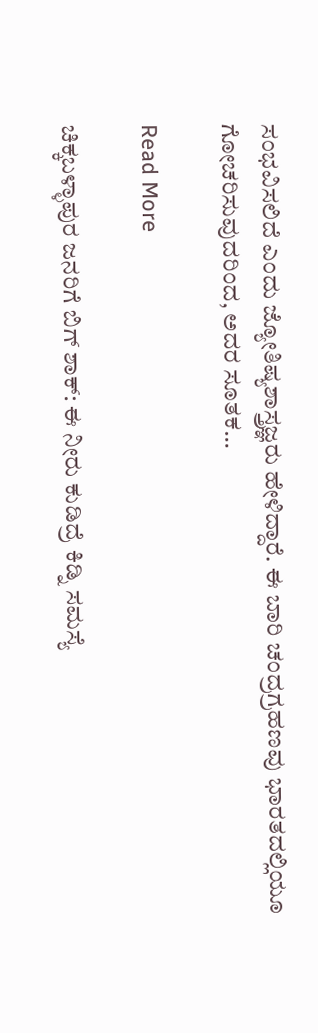ಸಂಭವಿಸಲಿದೆ ಎಂದು ಜ್ಯೋತಿಷ್ಯಶಾಸ್ತ್ರಜ್ಞರು ಹೇಳಿದ್ದಾರೆ. ಈ ಬಾರಿ ಚಂದ್ರಗ್ರಹಣವು ಭಾರತದಲ್ಲಿಯೂ ಗೋಚರಿಸುವುದರಿಂದ, ಅದರ ಸೂತಕ…

Read More

ಚಿಕ್ಕಬಳ್ಳಾಪುರ ಜನರಿಗೆ ಬಿಗ್ ಶಾಕ್: ಈ ನೀರು ಕುಡಿದ್ರೆ ಕಿಡ್ನಿ ಸಮಸ್ಯೆ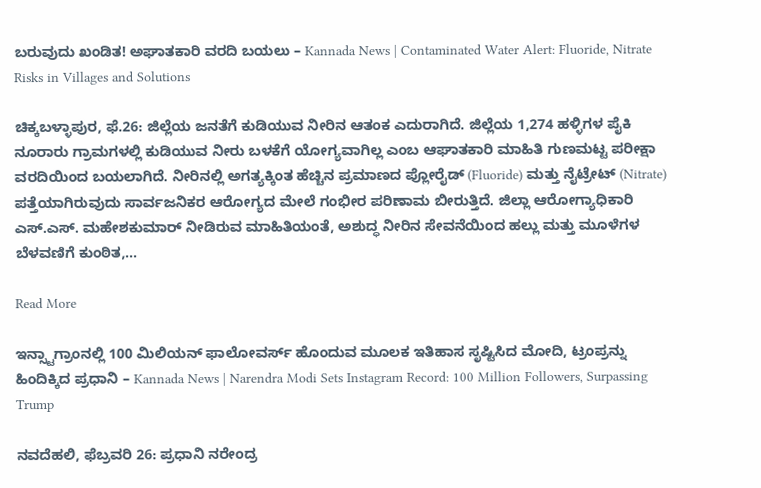ಬರುವುದು ಖಂಡಿತ! ಅಘಾತಕಾರಿ ವರದಿ ಬಯಲು – Kannada News | Contaminated Water Alert: Fluoride, Nitrate Risks in Villages and Solutions

ಚಿಕ್ಕಬಳ್ಳಾಪುರ, ಫೆ.26: ಜಿಲ್ಲೆಯ ಜನತೆಗೆ ಕುಡಿಯುವ ನೀರಿನ ಆತಂಕ ಎದುರಾಗಿದೆ. ಜಿಲ್ಲೆಯ 1,274 ಹಳ್ಳಿಗಳ ಪೈಕಿ ನೂರಾರು ಗ್ರಾಮಗಳಲ್ಲಿ ಕುಡಿಯುವ ನೀರು ಬಳಕೆಗೆ ಯೋಗ್ಯವಾಗಿಲ್ಲ ಎಂಬ ಆಘಾತಕಾರಿ ಮಾಹಿತಿ ಗುಣಮಟ್ಟ ಪರೀಕ್ಷಾ ವರದಿಯಿಂದ ಬಯಲಾಗಿದೆ. ನೀರಿನಲ್ಲಿ ಅಗತ್ಯಕ್ಕಿಂತ ಹೆಚ್ಚಿನ ಪ್ರಮಾಣದ ಪ್ಲೋರೈಡ್ (Fluoride) ಮತ್ತು ನೈಟ್ರೇಟ್ (Nitrate) ಪತ್ತೆಯಾಗಿರುವುದು ಸಾರ್ವಜನಿಕರ ಆರೋಗ್ಯದ ಮೇಲೆ ಗಂಭೀರ ಪರಿಣಾಮ ಬೀರುತ್ತಿದೆ. ಜಿಲ್ಲಾ ಆರೋಗ್ಯಾಧಿಕಾರಿ ಎಸ್.ಎಸ್. ಮಹೇಶಕುಮಾರ್ ನೀಡಿರುವ ಮಾಹಿತಿಯಂತೆ, ಅಶುದ್ಧ ನೀರಿನ ಸೇವನೆಯಿಂದ ಹಲ್ಲು ಮತ್ತು ಮೂಳೆಗಳ ಬೆಳವಣಿಗೆ ಕುಂಠಿತ,…

Read More

ಇನ್ಸ್ಟಾಗ್ರಾಂನಲ್ಲಿ 100 ಮಿಲಿಯನ್ ಫಾಲೋವರ್ಸ್ ಹೊಂದುವ ಮೂಲಕ ಇತಿಹಾಸ ಸೃಷ್ಟಿಸಿದ ಮೋದಿ, ಟ್ರಂಪ್ರನ್ನು ಹಿಂದಿಕ್ಕಿದ ಪ್ರಧಾನಿ – Kannada News | Narendra Modi Sets Instagram Record: 100 Million Followers, Surpassing Trump

ನವದೆಹಲಿ, ಫೆಬ್ರವರಿ 26: ಪ್ರಧಾನಿ ನರೇಂದ್ರ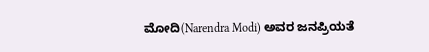ಮೋದಿ(Narendra Modi) ಅವರ ಜನಪ್ರಿಯತೆ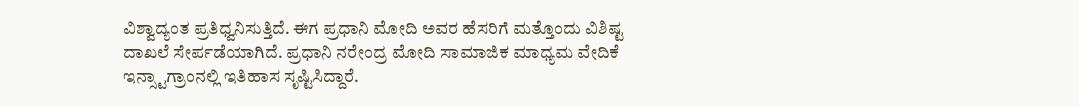ವಿಶ್ವಾದ್ಯಂತ ಪ್ರತಿಧ್ವನಿಸುತ್ತಿದೆ. ಈಗ ಪ್ರಧಾನಿ ಮೋದಿ ಅವರ ಹೆಸರಿಗೆ ಮತ್ತೊಂದು ವಿಶಿಷ್ಟ ದಾಖಲೆ ಸೇರ್ಪಡೆಯಾಗಿದೆ. ಪ್ರಧಾನಿ ನರೇಂದ್ರ ಮೋದಿ ಸಾಮಾಜಿಕ ಮಾಧ್ಯಮ ವೇದಿಕೆ ಇನ್ಸ್ಟಾಗ್ರಾಂನಲ್ಲಿ ಇತಿಹಾಸ ಸೃಷ್ಟಿಸಿದ್ದಾರೆ.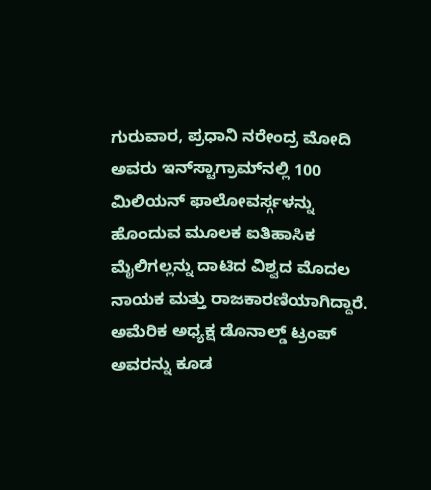ಗುರುವಾರ, ಪ್ರಧಾನಿ ನರೇಂದ್ರ ಮೋದಿ ಅವರು ಇನ್‌ಸ್ಟಾಗ್ರಾಮ್‌ನಲ್ಲಿ 100 ಮಿಲಿಯನ್ ಫಾಲೋವರ್ಸ್ಗಳನ್ನು ಹೊಂದುವ ಮೂಲಕ ಐತಿಹಾಸಿಕ ಮೈಲಿಗಲ್ಲನ್ನು ದಾಟಿದ ವಿಶ್ವದ ಮೊದಲ ನಾಯಕ ಮತ್ತು ರಾಜಕಾರಣಿಯಾಗಿದ್ದಾರೆ. ಅಮೆರಿಕ ಅಧ್ಯಕ್ಷ ಡೊನಾಲ್ಡ್ ಟ್ರಂಪ್ ಅವರನ್ನು ಕೂಡ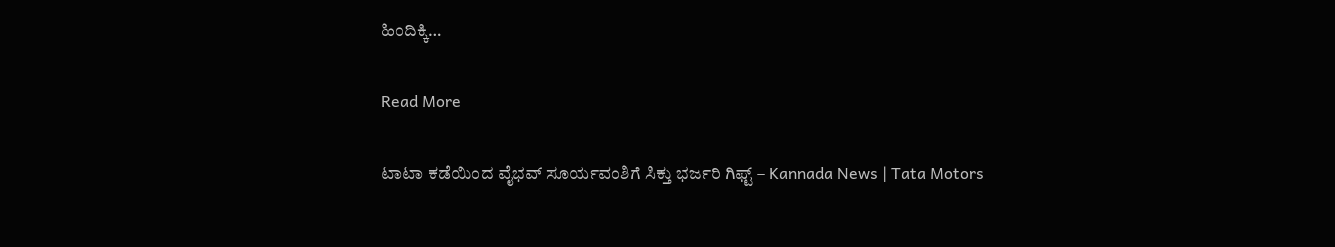ಹಿಂದಿಕ್ಕಿ…

Read More

ಟಾಟಾ ಕಡೆಯಿಂದ ವೈಭವ್ ಸೂರ್ಯವಂಶಿಗೆ ಸಿಕ್ತು ಭರ್ಜರಿ ಗಿಫ್ಟ್ – Kannada News | Tata Motors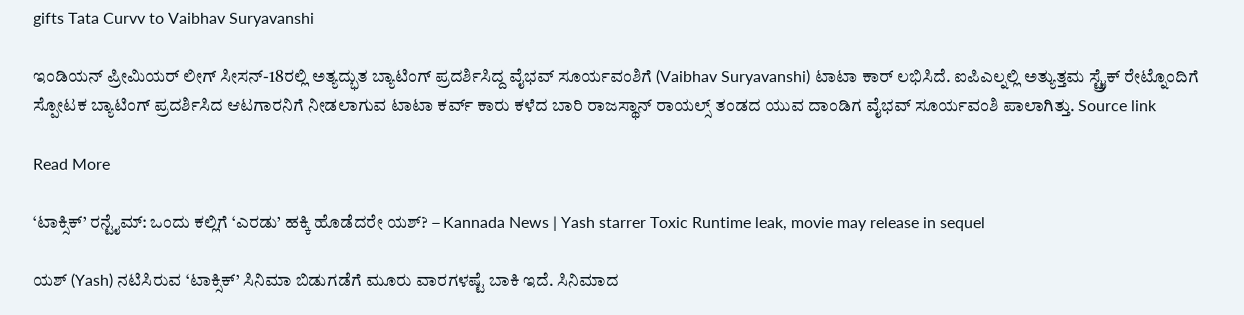gifts Tata Curvv to Vaibhav Suryavanshi

ಇಂಡಿಯನ್ ಪ್ರೀಮಿಯರ್ ಲೀಗ್ ಸೀಸನ್-18ರಲ್ಲಿ ಅತ್ಯದ್ಭುತ ಬ್ಯಾಟಿಂಗ್ ಪ್ರದರ್ಶಿಸಿದ್ದ ವೈಭವ್ ಸೂರ್ಯವಂಶಿಗೆ (Vaibhav Suryavanshi) ಟಾಟಾ ಕಾರ್ ಲಭಿಸಿದೆ. ಐಪಿಎಲ್ನಲ್ಲಿ ಅತ್ಯುತ್ತಮ ಸ್ಟ್ರೈಕ್ ರೇಟ್ನೊಂದಿಗೆ ಸ್ಪೋಟಕ ಬ್ಯಾಟಿಂಗ್ ಪ್ರದರ್ಶಿಸಿದ ಆಟಗಾರನಿಗೆ ನೀಡಲಾಗುವ ಟಾಟಾ ಕರ್ವ್ ಕಾರು ಕಳೆದ ಬಾರಿ ರಾಜಸ್ಥಾನ್ ರಾಯಲ್ಸ್ ತಂಡದ ಯುವ ದಾಂಡಿಗ ವೈಭವ್ ಸೂರ್ಯವಂಶಿ ಪಾಲಾಗಿತ್ತು. Source link

Read More

‘ಟಾಕ್ಸಿಕ್’ ರನ್ಟೈಮ್: ಒಂದು ಕಲ್ಲಿಗೆ ‘ಎರಡು’ ಹಕ್ಕಿ ಹೊಡೆದರೇ ಯಶ್? – Kannada News | Yash starrer Toxic Runtime leak, movie may release in sequel

ಯಶ್ (Yash) ನಟಿಸಿರುವ ‘ಟಾಕ್ಸಿಕ್’ ಸಿನಿಮಾ ಬಿಡುಗಡೆಗೆ ಮೂರು ವಾರಗಳಷ್ಟೆ ಬಾಕಿ ಇದೆ. ಸಿನಿಮಾದ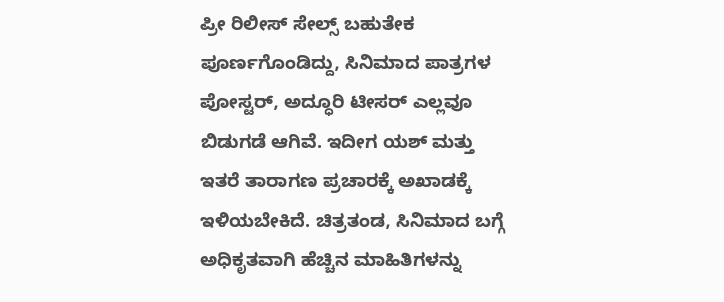ಪ್ರೀ ರಿಲೀಸ್ ಸೇಲ್ಸ್ ಬಹುತೇಕ ಪೂರ್ಣಗೊಂಡಿದ್ದು, ಸಿನಿಮಾದ ಪಾತ್ರಗಳ ಪೋಸ್ಟರ್, ಅದ್ಧೂರಿ ಟೀಸರ್ ಎಲ್ಲವೂ ಬಿಡುಗಡೆ ಆಗಿವೆ. ಇದೀಗ ಯಶ್ ಮತ್ತು ಇತರೆ ತಾರಾಗಣ ಪ್ರಚಾರಕ್ಕೆ ಅಖಾಡಕ್ಕೆ ಇಳಿಯಬೇಕಿದೆ. ಚಿತ್ರತಂಡ, ಸಿನಿಮಾದ ಬಗ್ಗೆ ಅಧಿಕೃತವಾಗಿ ಹೆಚ್ಚಿನ ಮಾಹಿತಿಗಳನ್ನು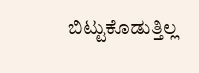ಬಿಟ್ಟುಕೊಡುತ್ತಿಲ್ಲ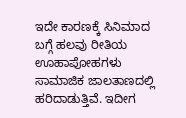ಇದೇ ಕಾರಣಕ್ಕೆ ಸಿನಿಮಾದ ಬಗ್ಗೆ ಹಲವು ರೀತಿಯ ಊಹಾಪೋಹಗಳು ಸಾಮಾಜಿಕ ಜಾಲತಾಣದಲ್ಲಿ ಹರಿದಾಡುತ್ತಿವೆ. ಇದೀಗ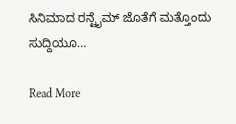ಸಿನಿಮಾದ ರನ್ಟೈಮ್ ಜೊತೆಗೆ ಮತ್ತೊಂದು ಸುದ್ದಿಯೂ…

Read More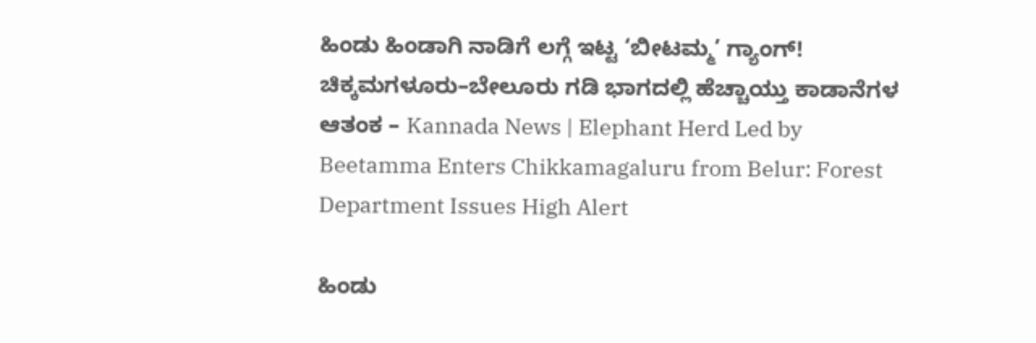ಹಿಂಡು ಹಿಂಡಾಗಿ ನಾಡಿಗೆ ಲಗ್ಗೆ ಇಟ್ಟ ‘ಬೀಟಮ್ಮ’ ಗ್ಯಾಂಗ್! ಚಿಕ್ಕಮಗಳೂರು–ಬೇಲೂರು ಗಡಿ ಭಾಗದಲ್ಲಿ ಹೆಚ್ಚಾಯ್ತು ಕಾಡಾನೆಗಳ ಆತಂಕ – Kannada News | Elephant Herd Led by Beetamma Enters Chikkamagaluru from Belur: Forest Department Issues High Alert

ಹಿಂಡು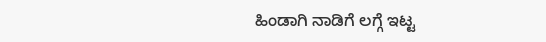ಹಿಂಡಾಗಿ ನಾಡಿಗೆ ಲಗ್ಗೆ ಇಟ್ಟ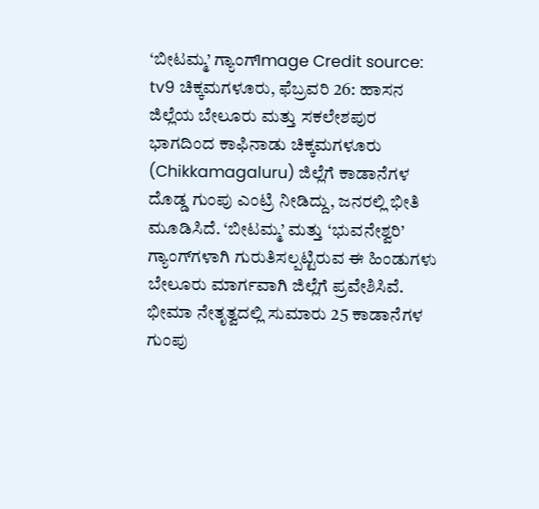‘ಬೀಟಮ್ಮ’ ಗ್ಯಾಂಗ್Image Credit source: tv9 ಚಿಕ್ಕಮಗಳೂರು, ಫೆಬ್ರವರಿ 26: ಹಾಸನ ಜಿಲ್ಲೆಯ ಬೇಲೂರು ಮತ್ತು ಸಕಲೇಶಪುರ ಭಾಗದಿಂದ ಕಾಫಿನಾಡು ಚಿಕ್ಕಮಗಳೂರು (Chikkamagaluru) ಜಿಲ್ಲೆಗೆ ಕಾಡಾನೆಗಳ ದೊಡ್ಡ ಗುಂಪು ಎಂಟ್ರಿ ನೀಡಿದ್ದು, ಜನರಲ್ಲಿ ಭೀತಿ ಮೂಡಿಸಿದೆ. ‘ಬೀಟಮ್ಮ’ ಮತ್ತು ‘ಭುವನೇಶ್ವರಿ’ ಗ್ಯಾಂಗ್‌ಗಳಾಗಿ ಗುರುತಿಸಲ್ಪಟ್ಟಿರುವ ಈ ಹಿಂಡುಗಳು ಬೇಲೂರು ಮಾರ್ಗವಾಗಿ ಜಿಲ್ಲೆಗೆ ಪ್ರವೇಶಿಸಿವೆ. ಭೀಮಾ ನೇತೃತ್ವದಲ್ಲಿ ಸುಮಾರು 25 ಕಾಡಾನೆಗಳ ಗುಂಪು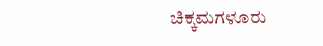ಚಿಕ್ಕಮಗಳೂರು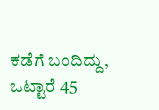ಕಡೆಗೆ ಬಂದಿದ್ದು, ಒಟ್ಟಾರೆ 45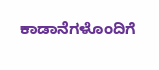ಕಾಡಾನೆಗಳೊಂದಿಗೆ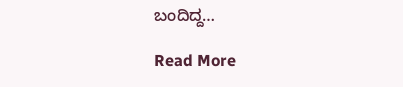ಬಂದಿದ್ದ…

Read More